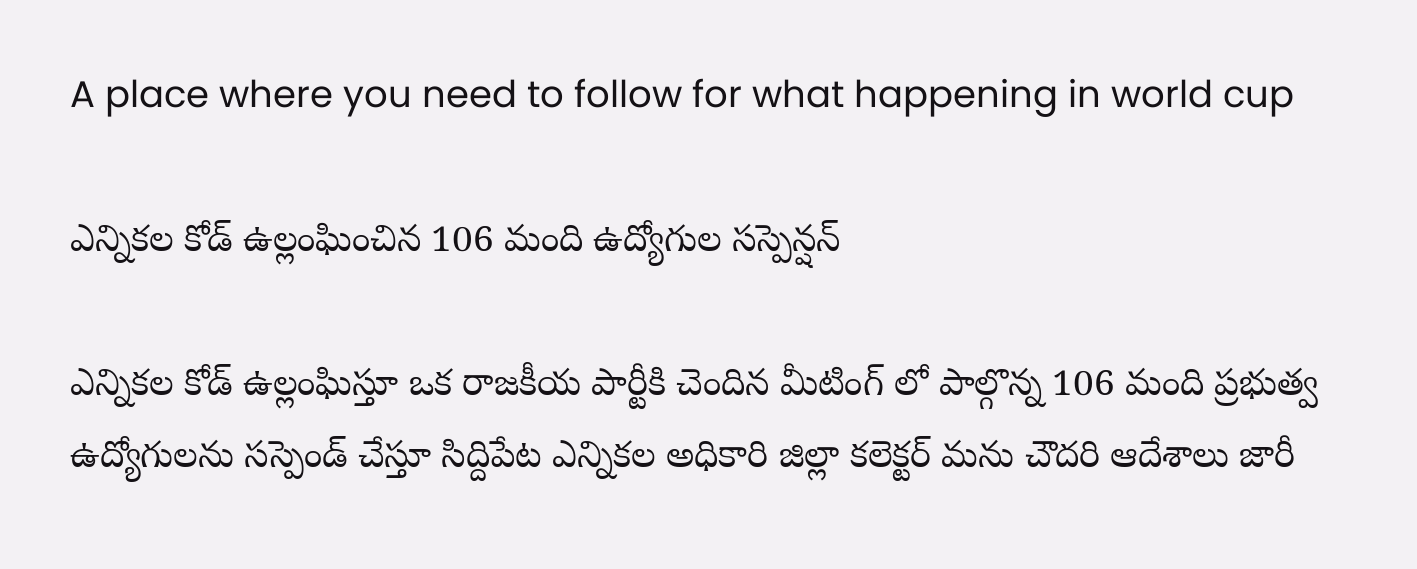A place where you need to follow for what happening in world cup

ఎన్నికల కోడ్ ఉల్లంఘించిన 106 మంది ఉద్యోగుల సస్పెన్షన్

ఎన్నికల కోడ్ ఉల్లంఘిస్తూ ఒక రాజకీయ పార్టీకి చెందిన మీటింగ్ లో పాల్గొన్న 106 మంది ప్రభుత్వ ఉద్యోగులను సస్పెండ్ చేస్తూ సిద్దిపేట ఎన్నికల అధికారి జిల్లా కలెక్టర్ మను చౌదరి ఆదేశాలు జారీ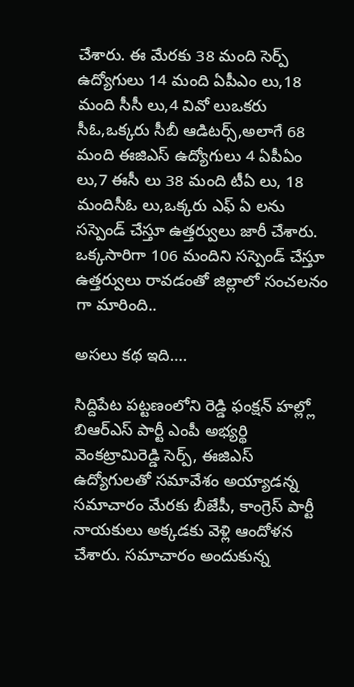చేశారు. ఈ మేరకు 38 మంది సెర్ప్ ఉద్యోగులు 14 మంది ఏపీఎం లు,18 మంది సీసీ లు,4 వివో లుఒకరు సీఓ,ఒక్కరు సీబీ ఆడిటర్స్,అలాగే 68 మంది ఈజిఎస్ ఉద్యోగులు 4 ఏపీఏం లు,7 ఈసీ లు 38 మంది టీఏ లు, 18 మందిసీఓ లు,ఒక్కరు ఎఫ్ ఏ లను సస్పెండ్ చేస్తూ ఉత్తర్వులు జారీ చేశారు. ఒక్కసారిగా 106 మందిని సస్పెండ్ చేస్తూ ఉత్తర్వులు రావడంతో జిల్లాలో సంచలనం గా మారింది..

అసలు కథ ఇది….

సిద్దిపేట పట్టణంలోని రెడ్డి ఫంక్షన్ హల్ల్లో బిఆర్ఎస్ పార్టీ ఎంపీ అభ్యర్థి వెంకట్రామిరెడ్డి సెర్ప్, ఈజిఎస్ ఉద్యోగులతో సమావేశం అయ్యాడన్న సమాచారం మేరకు బీజేపీ, కాంగ్రెస్ పార్టీ నాయకులు అక్కడకు వెళ్లి ఆందోళన చేశారు. సమాచారం అందుకున్న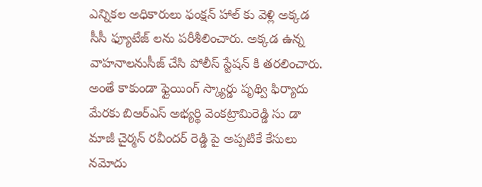ఎన్నికల అధికారులు ఫంక్షన్ హాల్ కు వెళ్లి అక్కడ సీసీ ఫ్యూటేజ్ లను పరీశీలించారు. అక్కడ ఉన్న వాహనాలనుసీజ్ చేసి పోలీస్ స్టేషన్ కి తరలించారు. అంతే కాకుండా ఫ్లైయింగ్ స్క్యార్డు పృథ్వి ఫిర్యాదు మేరకు బిఆర్ఎస్ అభ్యర్థి వెంకట్రామిరెడ్డి సు డా మాజీ చైర్మన్ రవీందర్ రెడ్డి పై అప్పటికే కేసులు నమోదు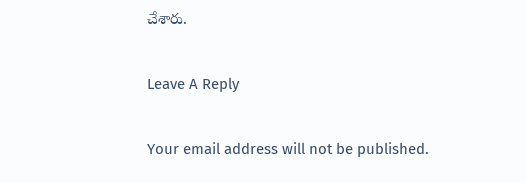చేశారు.

Leave A Reply

Your email address will not be published.